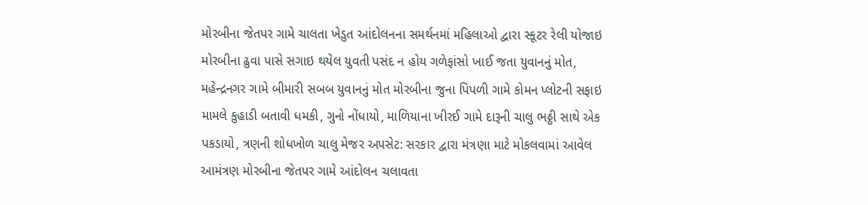મોરબીના જેતપર ગામે ચાલતા ખેડુત આંદોલનના સમર્થનમાં મહિલાઓ દ્વારા સ્કૂટર રેલી યોજાઇ મોરબીના ઢુવા પાસે સગાઇ થયેલ યુવતી પસંદ ન હોય ગળેફાંસો ખાઈ જતા યુવાનનું મોત, મહેન્દ્રનગર ગામે બીમારી સબબ યુવાનનું મોત મોરબીના જુના પિપળી ગામે કોમન પ્લોટની સફાઇ મામલે કુહાડી બતાવી ધમકી, ગુનો નોંધાયો, માળિયાના ખીરઈ ગામે દારૂની ચાલુ ભઠ્ઠી સાથે એક પકડાયો, ત્રણની શોધખોળ ચાલુ મેજર અપસેટ: સરકાર દ્વારા મંત્રણા માટે મોકલવામાં આવેલ આમંત્રણ મોરબીના જેતપર ગામે આંદોલન ચલાવતા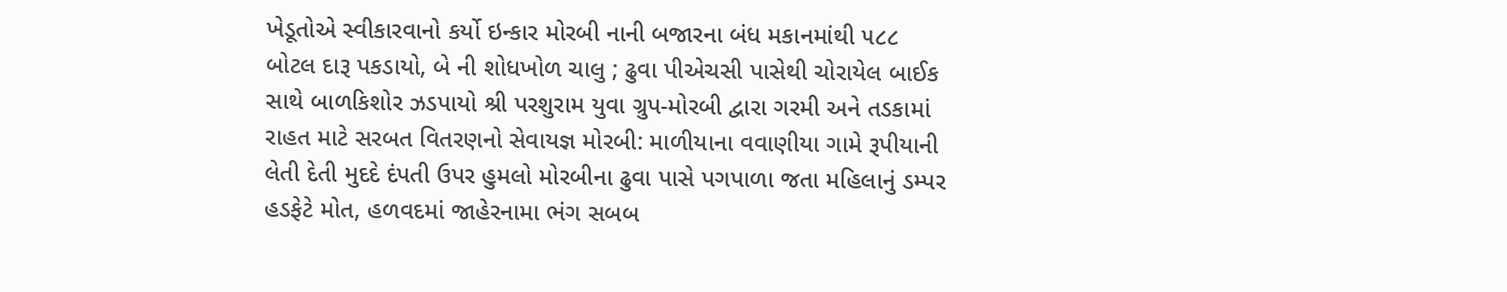ખેડૂતોએ સ્વીકારવાનો કર્યો ઇન્કાર મોરબી નાની બજારના બંધ મકાનમાંથી ૫૮૮ બોટલ દારૂ પકડાયો, બે ની શોધખોળ ચાલુ ; ઢુવા પીએચસી પાસેથી ચોરાયેલ બાઈક સાથે બાળકિશોર ઝડપાયો શ્રી પરશુરામ યુવા ગ્રુપ-મોરબી દ્વારા ગરમી અને તડકામાં રાહત માટે સરબત વિતરણનો સેવાયજ્ઞ મોરબી: માળીયાના વવાણીયા ગામે રૂપીયાની લેતી દેતી મુદદે દંપતી ઉપર હુમલો મોરબીના ઢુવા પાસે પગપાળા જતા મહિલાનું ડમ્પર હડફેટે મોત, હળવદમાં જાહેરનામા ભંગ સબબ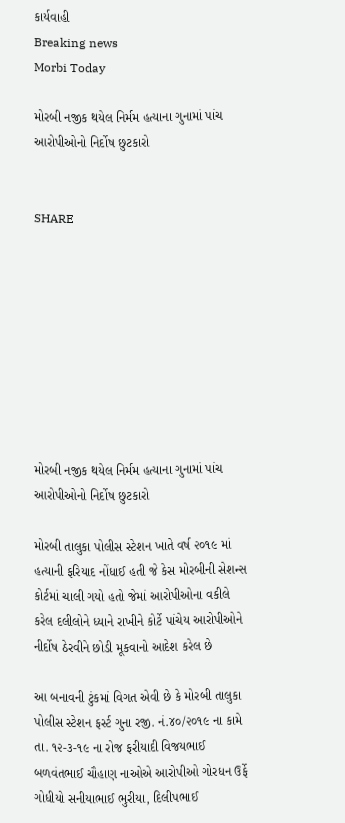કાર્યવાહી
Breaking news
Morbi Today

મોરબી નજીક થયેલ નિર્મમ હત્યાના ગુનામાં પાંચ આરોપીઓનો નિર્દોષ છુટકારો


SHARE









મોરબી નજીક થયેલ નિર્મમ હત્યાના ગુનામાં પાંચ આરોપીઓનો નિર્દોષ છુટકારો

મોરબી તાલુકા પોલીસ સ્ટેશન ખાતે વર્ષ ૨૦૧૯ માં હત્યાની ફરિયાદ નોંધાઈ હતી જે કેસ મોરબીની સેશન્સ કોર્ટમાં ચાલી ગયો હતો જેમાં આરોપીઓના વકીલે કરેલ દલીલોને ધ્યાને રાખીને કોર્ટે પાંચેય આરોપીઓને નીર્દોષ ઠેરવીને છોડી મૂકવાનો આદેશ કરેલ છે

આ બનાવની ટુંકમાં વિગત એવી છે કે મોરબી તાલુકા પોલીસ સ્ટેશન ફર્સ્ટ ગુના રજી. નં.૪૦/૨૦૧૯ ના કામે તા. ૧૨-૩-૧૯ ના રોજ ફરીયાદી વિજયભાઈ બળવંતભાઈ ચૌહાણ નાઓએ આરોપીઓ ગોરધન ઉર્ફે ગોધીયો સનીયાભાઈ ભુરીયા, દિલીપભાઈ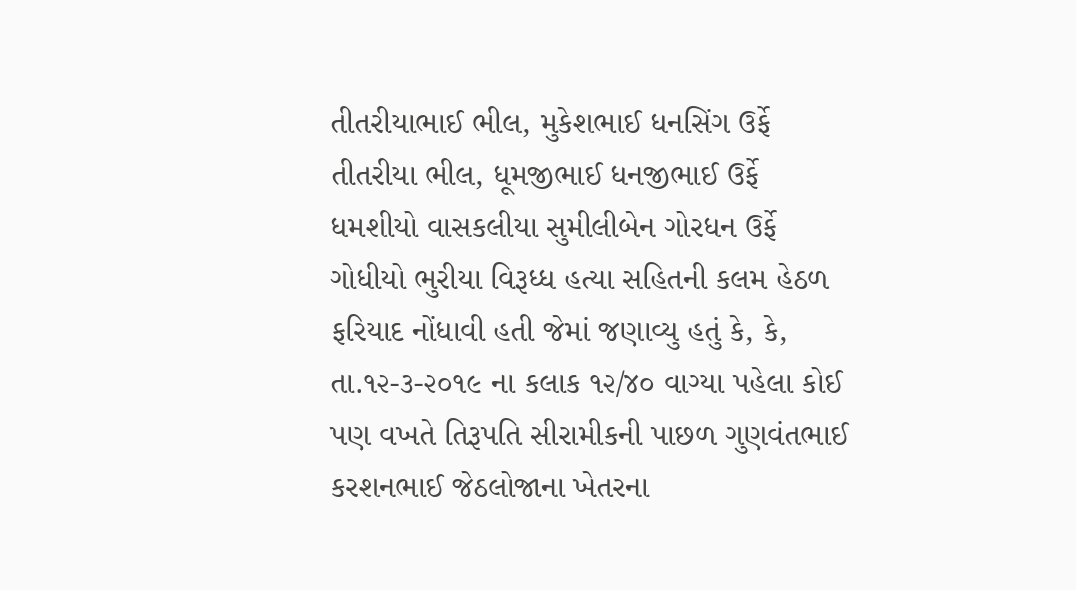તીતરીયાભાઈ ભીલ, મુકેશભાઈ ધનસિંગ ઉર્ફે તીતરીયા ભીલ, ધૂમજીભાઈ ધનજીભાઈ ઉર્ફે ધમશીયો વાસકલીયા સુમીલીબેન ગોરધન ઉર્ફે ગોધીયો ભુરીયા વિરૂધ્ધ હત્યા સહિતની કલમ હેઠળ ફરિયાદ નોંધાવી હતી જેમાં જણાવ્યુ હતું કે, કે, તા.૧૨-૩-૨૦૧૯ ના કલાક ૧૨/૪૦ વાગ્યા પહેલા કોઈ પણ વખતે તિરૂપતિ સીરામીકની પાછળ ગુણવંતભાઈ કરશનભાઈ જેઠલોજાના ખેતરના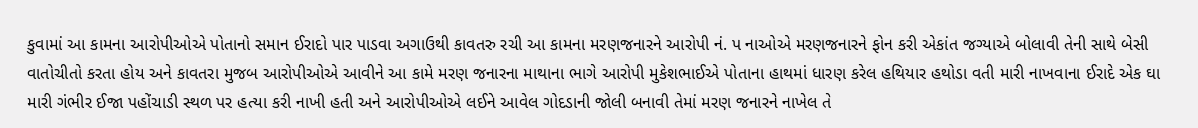કુવામાં આ કામના આરોપીઓએ પોતાનો સમાન ઈરાદો પાર પાડવા અગાઉથી કાવતરુ રચી આ કામના મરણજનારને આરોપી નં. પ નાઓએ મરણજનારને ફોન કરી એકાંત જગ્યાએ બોલાવી તેની સાથે બેસી વાતોચીતો કરતા હોય અને કાવતરા મુજબ આરોપીઓએ આવીને આ કામે મરણ જનારના માથાના ભાગે આરોપી મુકેશભાઈએ પોતાના હાથમાં ધારણ કરેલ હથિયાર હથોડા વતી મારી નાખવાના ઈરાદે એક ઘા મારી ગંભીર ઈજા પહોંચાડી સ્થળ પર હત્યા કરી નાખી હતી અને આરોપીઓએ લઈને આવેલ ગોદડાની જોલી બનાવી તેમાં મરણ જનારને નાખેલ તે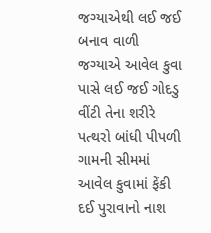જગ્યાએથી લઈ જઈ બનાવ વાળી જગ્યાએ આવેલ કુવા પાસે લઈ જઈ ગોદડુ વીંટી તેના શરીરે પત્થરો બાંધી પીપળી ગામની સીમમાં આવેલ કુવામાં ફેંકી દઈ પુરાવાનો નાશ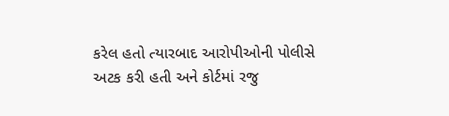કરેલ હતો ત્યારબાદ આરોપીઓની પોલીસે અટક કરી હતી અને કોર્ટમાં રજુ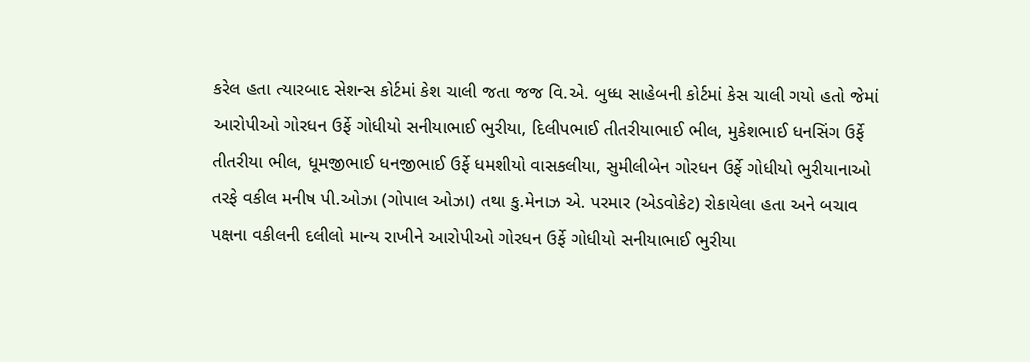કરેલ હતા ત્યારબાદ સેશન્સ કોર્ટમાં કેશ ચાલી જતા જજ વિ.એ. બુધ્ધ સાહેબની કોર્ટમાં કેસ ચાલી ગયો હતો જેમાં આરોપીઓ ગોરધન ઉર્ફે ગોધીયો સનીયાભાઈ ભુરીયા, દિલીપભાઈ તીતરીયાભાઈ ભીલ, મુકેશભાઈ ધનસિંગ ઉર્ફે તીતરીયા ભીલ, ધૂમજીભાઈ ધનજીભાઈ ઉર્ફે ધમશીયો વાસકલીયા, સુમીલીબેન ગોરધન ઉર્ફે ગોધીયો ભુરીયાનાઓ તરફે વકીલ મનીષ પી.ઓઝા (ગોપાલ ઓઝા) તથા કુ.મેનાઝ એ. પરમાર (એડવોકેટ) રોકાયેલા હતા અને બચાવ પક્ષના વકીલની દલીલો માન્ય રાખીને આરોપીઓ ગોરધન ઉર્ફે ગોધીયો સનીયાભાઈ ભુરીયા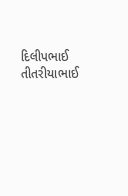દિલીપભાઈ તીતરીયાભાઈ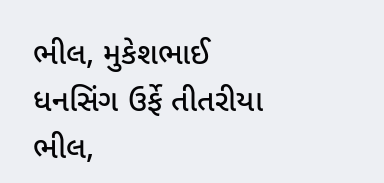ભીલ, મુકેશભાઈ ધનસિંગ ઉર્ફે તીતરીયા ભીલ,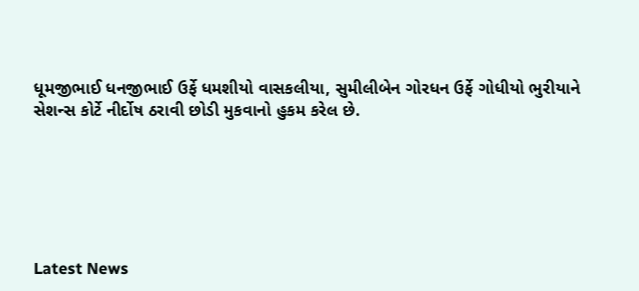ધૂમજીભાઈ ધનજીભાઈ ઉર્ફે ધમશીયો વાસકલીયા, સુમીલીબેન ગોરધન ઉર્ફે ગોધીયો ભુરીયાને સેશન્સ કોર્ટે નીર્દોષ ઠરાવી છોડી મુકવાનો હુકમ કરેલ છે.






Latest News